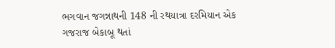ભગવાન જગન્નાથની 148 ની રથયાત્રા દરમિયાન એક ગજરાજ બેકાબૂ થતાં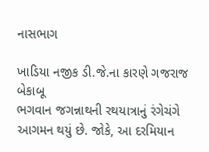નાસભાગ

ખાડિયા નજીક ડી.જે.ના કારણે ગજરાજ બેકાબૂ
ભગવાન જગન્નાથની રથયાત્રાનું રંગેચંગે આગમન થયું છે. જોકે, આ દરમિયાન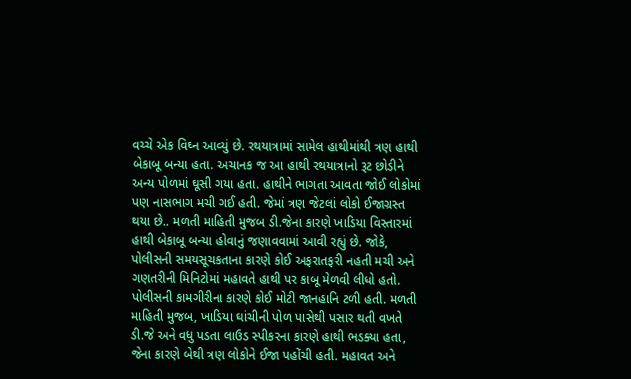વચ્ચે એક વિઘ્ન આવ્યું છે. રથયાત્રામાં સામેલ હાથીમાંથી ત્રણ હાથી બેકાબૂ બન્યા હતા. અચાનક જ આ હાથી રથયાત્રાનો રૂટ છોડીને અન્ય પોળમાં ઘૂસી ગયા હતા. હાથીને ભાગતા આવતા જોઈ લોકોમાં પણ નાસભાગ મચી ગઈ હતી. જેમાં ત્રણ જેટલાં લોકો ઈજાગ્રસ્ત થયા છે.. મળતી માહિતી મુજબ ડી.જેના કારણે ખાડિયા વિસ્તારમાં હાથી બેકાબૂ બન્યા હોવાનું જણાવવામાં આવી રહ્યું છે. જોકે, પોલીસની સમયસૂચકતાના કારણે કોઈ અફરાતફરી નહતી મચી અને ગણતરીની મિનિટોમાં મહાવતે હાથી પર કાબૂ મેળવી લીધો હતો. પોલીસની કામગીરીના કારણે કોઈ મોટી જાનહાનિ ટળી હતી. મળતી માહિતી મુજબ, ખાડિયા ઘાંચીની પોળ પાસેથી પસાર થતી વખતે ડી.જે અને વધુ પડતા લાઉડ સ્પીકરના કારણે હાથી ભડક્યા હતા, જેના કારણે બેથી ત્રણ લોકોને ઈજા પહોંચી હતી. મહાવત અને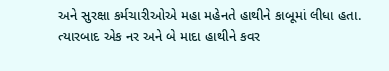અને સુરક્ષા કર્મચારીઓએ મહા મહેનતે હાથીને કાબૂમાં લીધા હતા. ત્યારબાદ એક નર અને બે માદા હાથીને કવર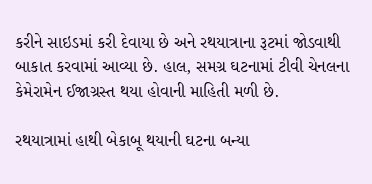કરીને સાઇડમાં કરી દેવાયા છે અને રથયાત્રાના રૂટમાં જોડવાથી બાકાત કરવામાં આવ્યા છે. હાલ, સમગ્ર ઘટનામાં ટીવી ચેનલના કેમેરામેન ઈજાગ્રસ્ત થયા હોવાની માહિતી મળી છે.

રથયાત્રામાં હાથી બેકાબૂ થયાની ઘટના બન્યા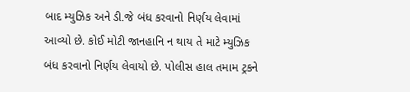બાદ મ્યુઝિક અને ડી.જે બંધ કરવાનો નિર્ણય લેવામાં આવ્યો છે. કોઈ મોટી જાનહાનિ ન થાય તે માટે મ્યુઝિક બંધ કરવાનો નિર્ણય લેવાયો છે. પોલીસ હાલ તમામ ટ્રકને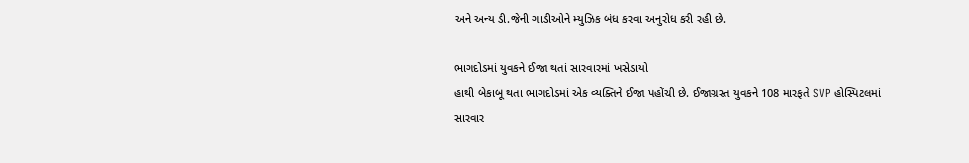અને અન્ય ડી.જેની ગાડીઓને મ્યુઝિક બંધ કરવા અનુરોધ કરી રહી છે.

ભાગદોડમાં યુવકને ઈજા થતાં સારવારમાં ખસેડાયો
હાથી બેકાબૂ થતા ભાગદોડમાં એક વ્યક્તિને ઈજા પહોંચી છે. ઈજાગ્રસ્ત યુવકને 108 મારફતે SVP હોસ્પિટલમાં સારવાર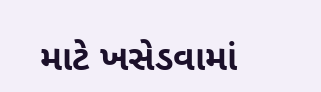માટે ખસેડવામાં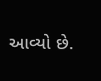આવ્યો છે.